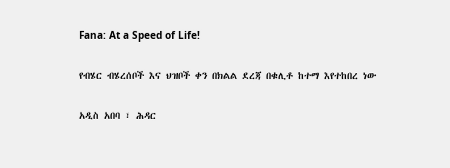Fana: At a Speed of Life!

የብሄር ብሄረሰቦች እና ህዝቦች ቀን በክልል ደረጃ በቁሊቶ ከተማ እየተከበረ ነው

አዲስ አበባ ፣ ሕዳር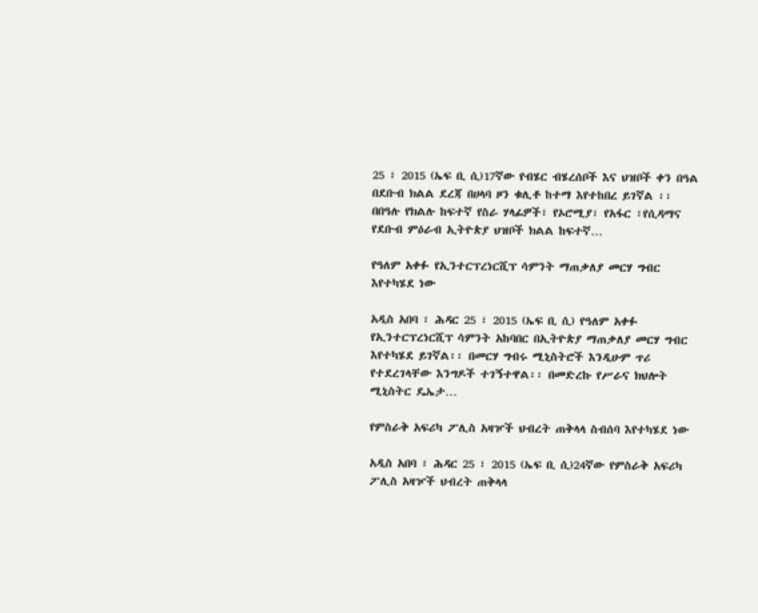25 ፣ 2015 (ኤፍ ቢ ሲ)17ኛው የብሄር ብሄረሰቦች እና ህዝቦች ቀን በዓል በደቡብ ክልል ደረጃ በሀላባ ዞን ቁሊቶ ከተማ እየተከበረ ይገኛል ፡፡ በበዓሉ የክልሉ ከፍተኛ የስራ ሃላፊዎች፣ የኦሮሚያ፣ የአፋር ፣የሲዳማና የደቡብ ምዕራብ ኢትዮጵያ ህዝቦች ክልል ከፍተኛ…

የዓለም አቀፉ የኢንተርፕረነርሺፕ ሳምንት ማጠቃለያ መርሃ ግብር እየተካሄደ ነው

አዲስ አበባ ፣ ሕዳር 25 ፣ 2015 (ኤፍ ቢ ሲ) የዓለም አቀፉ የኢንተርፕረነርሺፕ ሳምንት አከባበር በኢትዮጵያ ማጠቃለያ መርሃ ግብር እየተካሄደ ይገኛል፡፡ በመርሃ ግብሩ ሚኒስትሮች እንዲሁም ጥሪ የተደረገላቸው እንግዶች ተገኝተዋል፡፡ በመድረኩ የሥራና ክህሎት ሚኒስትር ዴኤታ…

የምስራቅ አፍሪካ ፖሊስ አዛዦች ህብረት ጠቅላላ ስብሰባ እየተካሄደ ነው

አዲስ አበባ ፣ ሕዳር 25 ፣ 2015 (ኤፍ ቢ ሲ)24ኛው የምስራቅ አፍሪካ ፖሊስ አዛዦች ህብረት ጠቅላላ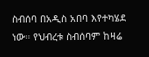ስብሰባ በአዲስ አበባ እየተካሄደ ነው። የህብረቱ ስብሰባም ከዛሬ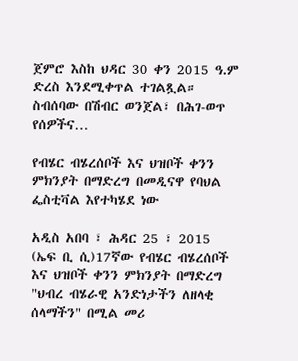ጀምሮ እስከ ህዳር 30 ቀን 2015 ዓ.ም ድረስ እንደሚቀጥል ተገልጿል። ስብሰባው በሽብር ወንጀል፣ በሕገ-ወጥ የሰዎችና…

የብሄር ብሄረሰቦች እና ህዝቦች ቀንን ምክንያት በማድረግ በመዲናዋ የባህል ፌስቲቫል እየተካሄደ ነው

አዲስ አበባ ፣ ሕዳር 25 ፣ 2015 (ኤፍ ቢ ሲ)17ኛው የብሄር ብሄረሰቦች እና ህዝቦች ቀንን ምክንያት በማድረግ "ህብረ ብሄራዊ አንድነታችን ለዘላቂ ሰላማችን" በሚል መሪ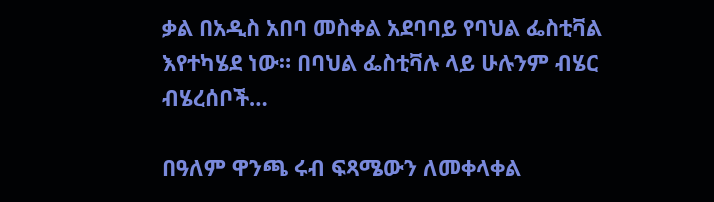ቃል በአዲስ አበባ መስቀል አደባባይ የባህል ፌስቲቫል እየተካሄደ ነው። በባህል ፌስቲቫሉ ላይ ሁሉንም ብሄር ብሄረሰቦች…

በዓለም ዋንጫ ሩብ ፍጻሜውን ለመቀላቀል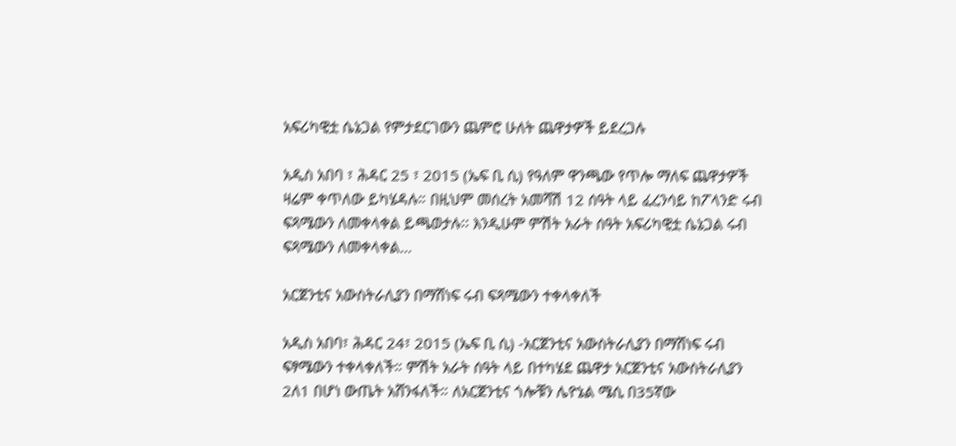አፍሪካዊቷ ሴኔጋል የምታደርገውን ጨምሮ ሁለት ጨዋታዎች ይደረጋሉ

አዲስ አበባ ፣ ሕዳር 25 ፣ 2015 (ኤፍ ቢ ሲ) የዓለም ዋንጫው የጥሎ ማለፍ ጨዋታዎች ዛሬም ቀጥለው ይካሄዳሉ። በዚህም መሰረት አመሻሽ 12 ሰዓት ላይ ፈረንሳይ ከፖላንድ ሩብ ፍጻሜውን ለመቀላቀል ይጫወታሉ፡፡ እንዲሁም ምሽት አራት ሰዓት አፍሪካዊቷ ሴኔጋል ሩብ ፍጻሜውን ለመቀላቀል…

አርጀንቲና አውስትራሊያን በማሸነፍ ሩብ ፍጻሜውን ተቀላቀለች

አዲስ አበባ፣ ሕዳር 24፣ 2015 (ኤፍ ቢ ሲ) -አርጀንቲና አውስትራሊያን በማሸነፍ ሩብ ፍፃሜውን ተቀላቀለች። ምሽት አራት ሰዓት ላይ በተካሄደ ጨዋታ አርጀንቲና አውስትራሊያን 2ለ1 በሆነ ውጤት አሸንፋለች። ለአርጀንቲና ጎሎቹን ሌዮኔል ሜሲ በ35ኛው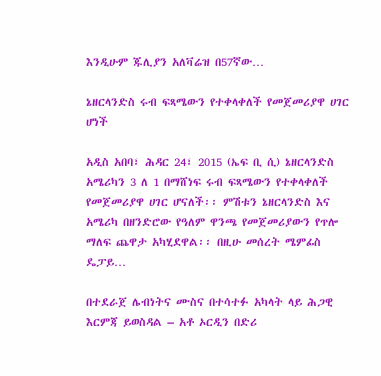እንዲሁም ጁሊያን አለቫሬዝ በ57ኛው…

ኔዘርላንድስ ሩብ ፍጻሜውን የተቀላቀለች የመጀመሪያዋ ሀገር ሆነች

አዲስ አበባ፣ ሕዳር 24፣ 2015 (ኤፍ ቢ ሲ) ኔዘርላንድስ አሜሪካን 3 ለ 1 በማሸነፍ ሩብ ፍጻሜውን የተቀላቀለች የመጀመሪያዋ ሀገር ሆናለች፡፡ ምሽቱን ኔዘርላንድስ እና አሜሪካ በዘንድሮው የዓለም ዋንጫ የመጀመሪያውን የጥሎ ማለፍ ጨዋታ አካሂደዋል፡፡ በዚሁ መሰረት ሜምፊስ ዴፓይ…

በተደራጀ ሌብነትና ሙስና በተሳተፉ አካላት ላይ ሕጋዊ እርምጃ ይወስዳል – አቶ ኦርዲን በድሪ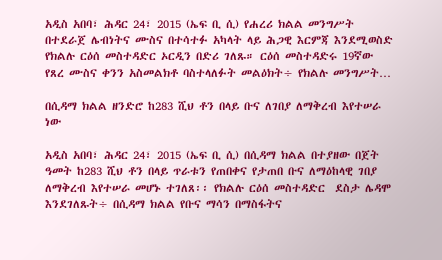አዲስ አበባ፣ ሕዳር 24፣ 2015 (ኤፍ ቢ ሲ) የሐረሪ ክልል መንግሥት በተደራጀ ሌብነትና ሙስና በተሳተፉ አካላት ላይ ሕጋዊ እርምጃ እንደሚወስድ የክልሉ ርዕሰ መስተዳድር ኦርዲን በድሪ ገለጹ። ርዕሰ መስተዳድሩ 19ኛው የጸረ ሙስና ቀንን አስመልክቶ ባስተላለፉት መልዕክት÷ የክልሉ መንግሥት…

በሲዳማ ክልል ዘንድሮ ከ283 ሺህ ቶን በላይ ቡና ለገበያ ለማቅረብ እየተሠራ ነው

አዲስ አበባ፣ ሕዳር 24፣ 2015 (ኤፍ ቢ ሲ) በሲዳማ ክልል በተያዘው በጀት ዓመት ከ283 ሺህ ቶን በላይ ጥራቱን የጠበቀና የታጠበ ቡና ለማዕከላዊ ገበያ ለማቅረብ እየተሠራ መሆኑ ተገለጸ፡፡ የክልሉ ርዕሰ መስተዳድር  ደስታ ሌዳሞ እንደገለጹት÷ በሲዳማ ክልል የቡና ማሳን በማስፋትና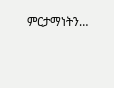ምርታማነትን…